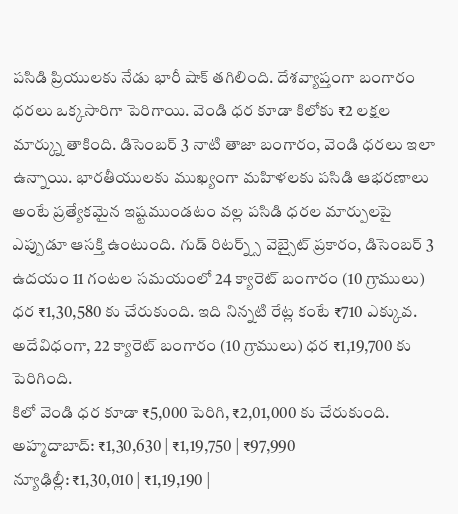పసిడి ప్రియులకు నేడు భారీ షాక్ తగిలింది. దేశవ్యాప్తంగా బంగారం ధరలు ఒక్కసారిగా పెరిగాయి. వెండి ధర కూడా కిలోకు ₹2 లక్షల మార్క్ను తాకింది. డిసెంబర్ 3 నాటి తాజా బంగారం, వెండి ధరలు ఇలా ఉన్నాయి. భారతీయులకు ముఖ్యంగా మహిళలకు పసిడి ఆభరణాలు అంటే ప్రత్యేకమైన ఇష్టముండటం వల్ల పసిడి ధరల మార్పులపై ఎప్పుడూ ఆసక్తి ఉంటుంది. గుడ్ రిటర్న్స్ వెబ్సైట్ ప్రకారం, డిసెంబర్ 3 ఉదయం 11 గంటల సమయంలో 24 క్యారెట్ బంగారం (10 గ్రాములు) ధర ₹1,30,580 కు చేరుకుంది. ఇది నిన్నటి రేట్ల కంటే ₹710 ఎక్కువ.
అదేవిధంగా, 22 క్యారెట్ బంగారం (10 గ్రాములు) ధర ₹1,19,700 కు పెరిగింది.
కిలో వెండి ధర కూడా ₹5,000 పెరిగి, ₹2,01,000 కు చేరుకుంది.
అహ్మదాబాద్: ₹1,30,630 | ₹1,19,750 | ₹97,990
న్యూఢిల్లీ: ₹1,30,010 | ₹1,19,190 |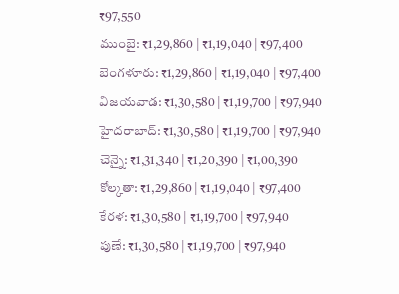₹97,550
ముంబై: ₹1,29,860 | ₹1,19,040 | ₹97,400
బెంగళూరు: ₹1,29,860 | ₹1,19,040 | ₹97,400
విజయవాడ: ₹1,30,580 | ₹1,19,700 | ₹97,940
హైదరాబాద్: ₹1,30,580 | ₹1,19,700 | ₹97,940
చెన్నై: ₹1,31,340 | ₹1,20,390 | ₹1,00,390
కోల్కతా: ₹1,29,860 | ₹1,19,040 | ₹97,400
కేరళ: ₹1,30,580 | ₹1,19,700 | ₹97,940
పుణే: ₹1,30,580 | ₹1,19,700 | ₹97,940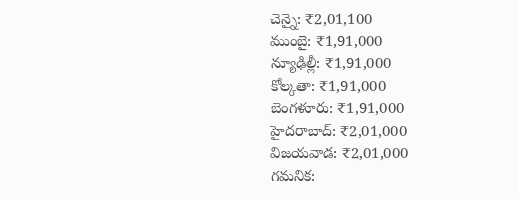చెన్నై: ₹2,01,100
ముంబై: ₹1,91,000
న్యూఢిల్లీ: ₹1,91,000
కోల్కతా: ₹1,91,000
బెంగళూరు: ₹1,91,000
హైదరాబాద్: ₹2,01,000
విజయవాడ: ₹2,01,000
గమనిక: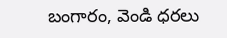బంగారం, వెండి ధరలు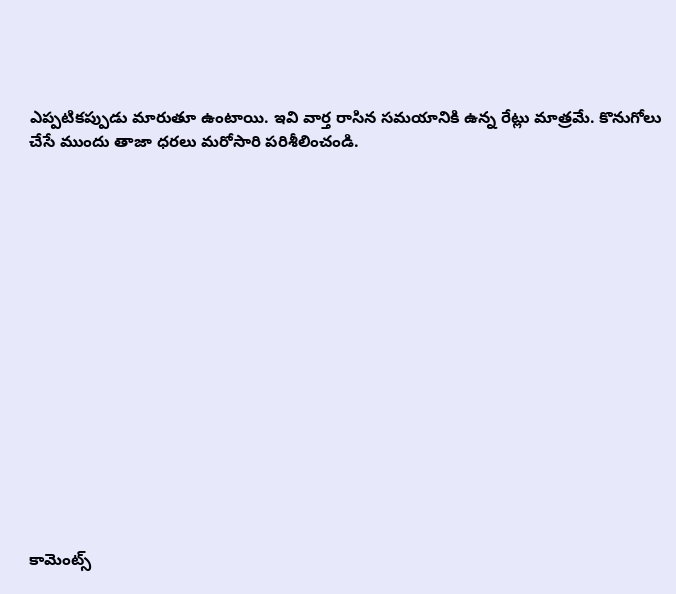ఎప్పటికప్పుడు మారుతూ ఉంటాయి. ఇవి వార్త రాసిన సమయానికి ఉన్న రేట్లు మాత్రమే. కొనుగోలు చేసే ముందు తాజా ధరలు మరోసారి పరిశీలించండి.
















కామెంట్స్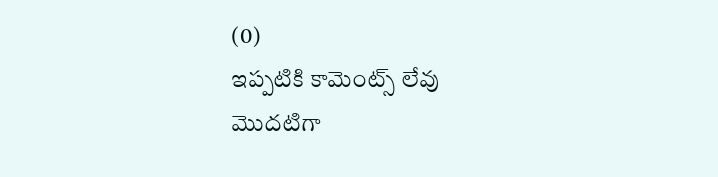(0)
ఇప్పటికి కామెంట్స్ లేవు
మొదటిగా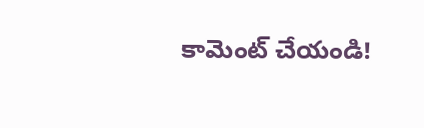కామెంట్ చేయండి!